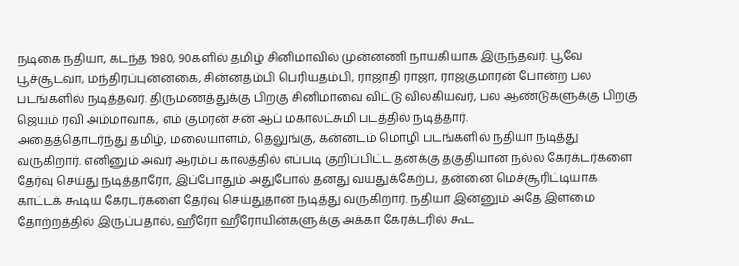நடிகை நதியா, கடந்த 1980, 90களில் தமிழ் சினிமாவில் முன்னணி நாயகியாக இருந்தவர். பூவே பூச்சூடவா, மந்திரப்புன்னகை, சின்னதம்பி பெரியதம்பி, ராஜாதி ராஜா, ராஜகுமாரன் போன்ற பல படங்களில் நடித்தவர். திருமணத்துக்கு பிறகு சினிமாவை விட்டு விலகியவர், பல ஆண்டுகளுக்கு பிறகு ஜெயம் ரவி அம்மாவாக, எம் குமரன் சன் ஆப் மகாலட்சுமி படத்தில் நடித்தார்.
அதைத்தொடர்ந்து தமிழ், மலையாளம், தெலுங்கு, கன்னடம் மொழி படங்களில் நதியா நடித்து வருகிறார். எனினும் அவர் ஆரம்ப காலத்தில் எப்படி குறிப்பிட்ட தனக்கு தகுதியான நல்ல கேரக்டர்களை தேர்வு செய்து நடித்தாரோ, இப்போதும் அதுபோல் தனது வயதுக்கேற்ப, தன்னை மெச்சூரிட்டியாக காட்டக் கூடிய கேரடர்களை தேர்வு செய்துதான் நடித்து வருகிறார். நதியா இன்னும் அதே இளமை தோற்றத்தில் இருப்பதால், ஹீரோ ஹீரோயின்களுக்கு அக்கா கேரக்டரில் கூட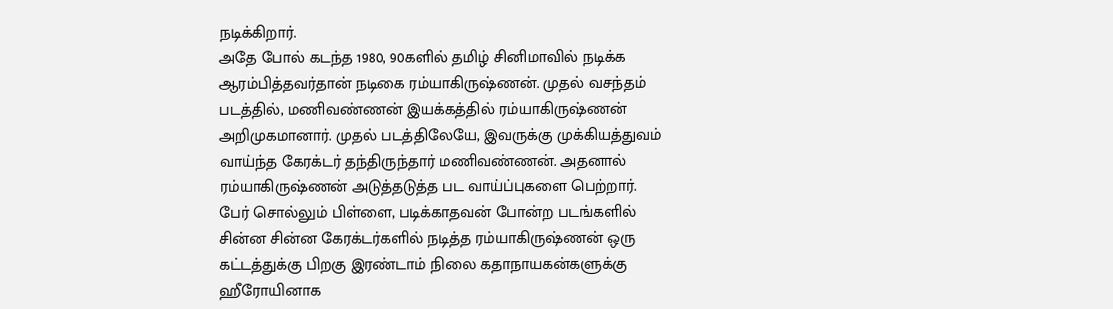நடிக்கிறார்.
அதே போல் கடந்த 1980, 90களில் தமிழ் சினிமாவில் நடிக்க ஆரம்பித்தவர்தான் நடிகை ரம்யாகிருஷ்ணன். முதல் வசந்தம் படத்தில், மணிவண்ணன் இயக்கத்தில் ரம்யாகிருஷ்ணன் அறிமுகமானார். முதல் படத்திலேயே, இவருக்கு முக்கியத்துவம் வாய்ந்த கேரக்டர் தந்திருந்தார் மணிவண்ணன். அதனால் ரம்யாகிருஷ்ணன் அடுத்தடுத்த பட வாய்ப்புகளை பெற்றார்.
பேர் சொல்லும் பிள்ளை, படிக்காதவன் போன்ற படங்களில் சின்ன சின்ன கேரக்டர்களில் நடித்த ரம்யாகிருஷ்ணன் ஒரு கட்டத்துக்கு பிறகு இரண்டாம் நிலை கதாநாயகன்களுக்கு ஹீரோயினாக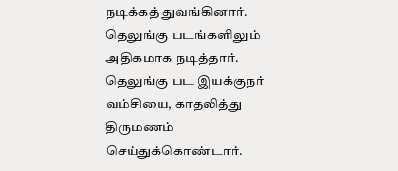நடிக்கத் துவங்கினார். தெலுங்கு படங்களிலும் அதிகமாக நடித்தார். தெலுங்கு பட இயக்குநர் வம்சியை, காதலித்து திருமணம் செய்துக்கொண்டார்.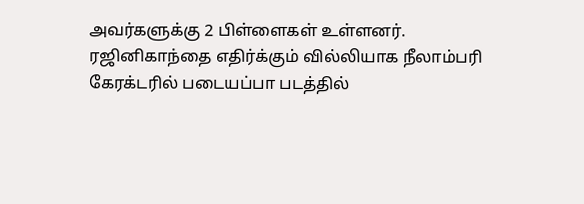அவர்களுக்கு 2 பிள்ளைகள் உள்ளனர்.
ரஜினிகாந்தை எதிர்க்கும் வில்லியாக நீலாம்பரி கேரக்டரில் படையப்பா படத்தில்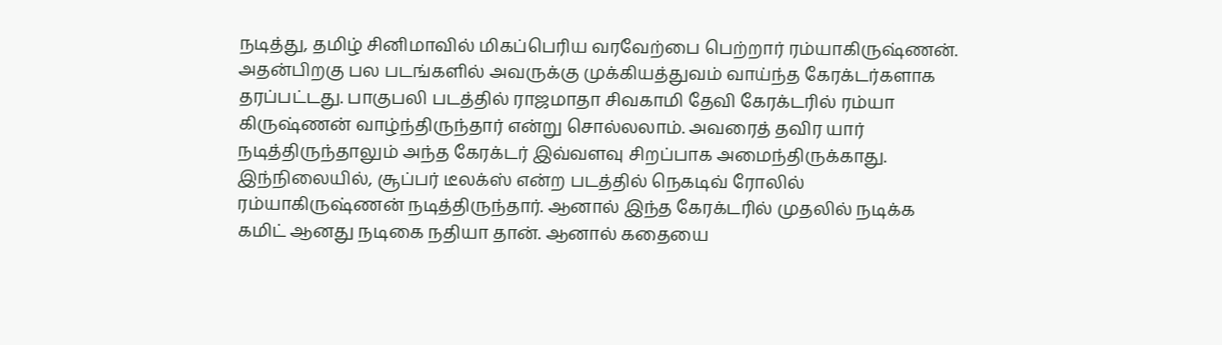நடித்து, தமிழ் சினிமாவில் மிகப்பெரிய வரவேற்பை பெற்றார் ரம்யாகிருஷ்ணன். அதன்பிறகு பல படங்களில் அவருக்கு முக்கியத்துவம் வாய்ந்த கேரக்டர்களாக தரப்பட்டது. பாகுபலி படத்தில் ராஜமாதா சிவகாமி தேவி கேரக்டரில் ரம்யா கிருஷ்ணன் வாழ்ந்திருந்தார் என்று சொல்லலாம். அவரைத் தவிர யார் நடித்திருந்தாலும் அந்த கேரக்டர் இவ்வளவு சிறப்பாக அமைந்திருக்காது.
இந்நிலையில், சூப்பர் டீலக்ஸ் என்ற படத்தில் நெகடிவ் ரோலில் ரம்யாகிருஷ்ணன் நடித்திருந்தார். ஆனால் இந்த கேரக்டரில் முதலில் நடிக்க கமிட் ஆனது நடிகை நதியா தான். ஆனால் கதையை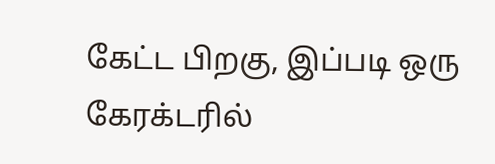கேட்ட பிறகு, இப்படி ஒரு கேரக்டரில்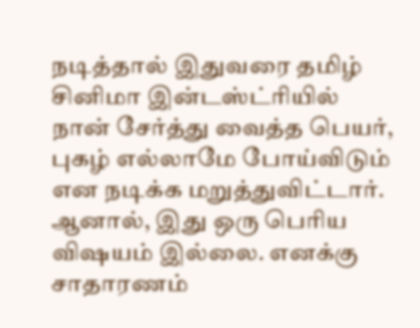நடித்தால் இதுவரை தமிழ் சினிமா இன்டஸ்ட்ரியில் நான் சேர்த்து வைத்த பெயர், புகழ் எல்லாமே போய்விடும் என நடிக்க மறுத்துவிட்டார். ஆனால், இது ஒரு பெரிய விஷயம் இல்லை. எனக்கு சாதாரணம்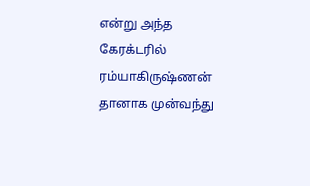என்று அந்த கேரக்டரில் ரம்யாகிருஷ்ணன் தானாக முன்வந்து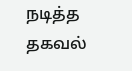நடித்த தகவல்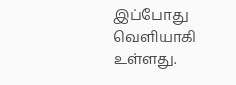இப்போது வெளியாகி உள்ளது.